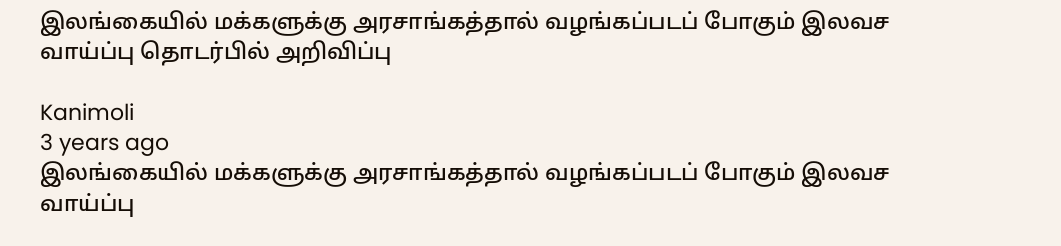இலங்கையில் மக்களுக்கு அரசாங்கத்தால் வழங்கப்படப் போகும் இலவச வாய்ப்பு தொடர்பில் அறிவிப்பு

Kanimoli
3 years ago
இலங்கையில் மக்களுக்கு அரசாங்கத்தால் வழங்கப்படப் போகும் இலவச வாய்ப்பு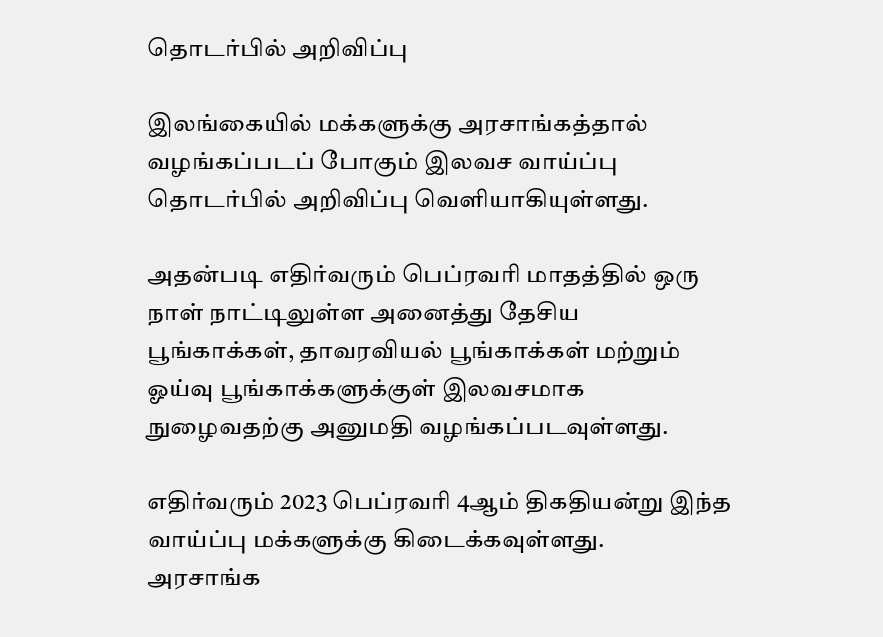தொடர்பில் அறிவிப்பு

இலங்கையில் மக்களுக்கு அரசாங்கத்தால் வழங்கப்படப் போகும் இலவச வாய்ப்பு தொடர்பில் அறிவிப்பு வெளியாகியுள்ளது.

அதன்படி எதிர்வரும் பெப்ரவரி மாதத்தில் ஒரு நாள் நாட்டிலுள்ள அனைத்து தேசிய பூங்காக்கள், தாவரவியல் பூங்காக்கள் மற்றும் ஓய்வு பூங்காக்களுக்குள் இலவசமாக நுழைவதற்கு அனுமதி வழங்கப்படவுள்ளது.

எதிர்வரும் 2023 பெப்ரவரி 4ஆம் திகதியன்று இந்த வாய்ப்பு மக்களுக்கு கிடைக்கவுள்ளது.
அரசாங்க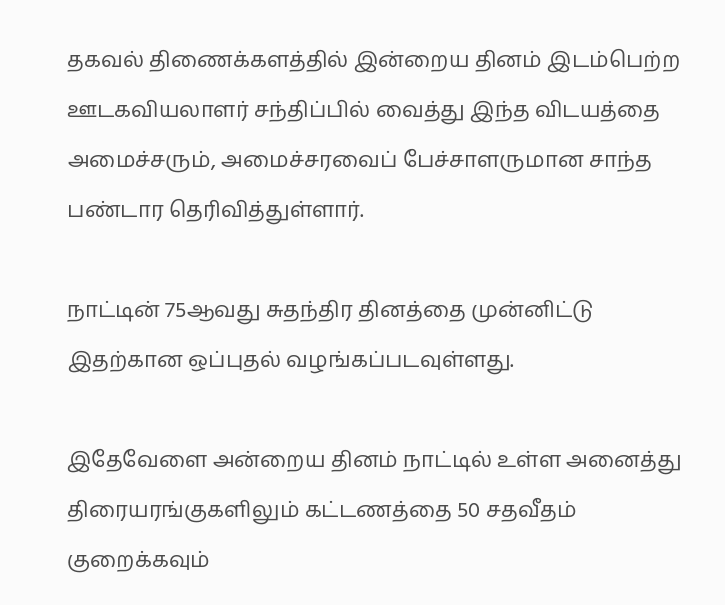தகவல் திணைக்களத்தில் இன்றைய தினம் இடம்பெற்ற ஊடகவியலாளர் சந்திப்பில் வைத்து இந்த விடயத்தை அமைச்சரும், அமைச்சரவைப் பேச்சாளருமான சாந்த பண்டார தெரிவித்துள்ளார்.

நாட்டின் 75ஆவது சுதந்திர தினத்தை முன்னிட்டு இதற்கான ஒப்புதல் வழங்கப்படவுள்ளது.

இதேவேளை அன்றைய தினம் நாட்டில் உள்ள அனைத்து திரையரங்குகளிலும் கட்டணத்தை 50 சதவீதம் குறைக்கவும்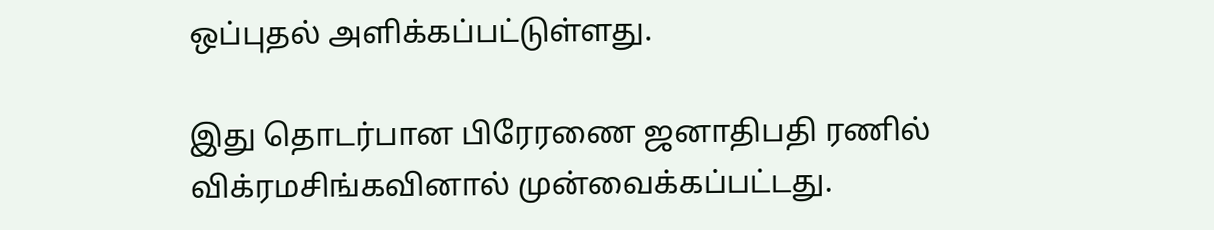ஒப்புதல் அளிக்கப்பட்டுள்ளது.

இது தொடர்பான பிரேரணை ஜனாதிபதி ரணில் விக்ரமசிங்கவினால் முன்வைக்கப்பட்டது.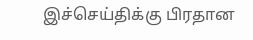இச்செய்திக்கு பிரதான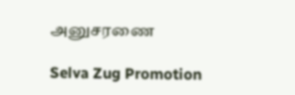அனுசரணை

Selva Zug Promotion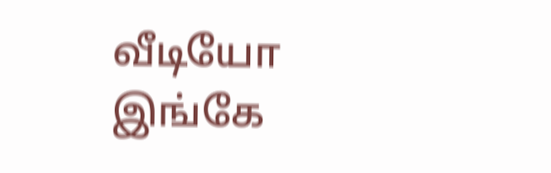வீடியோ இங்கே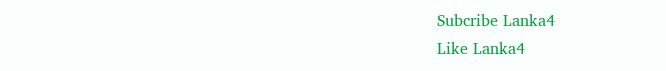Subcribe Lanka4
Like Lanka4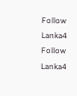Follow Lanka4
Follow Lanka4